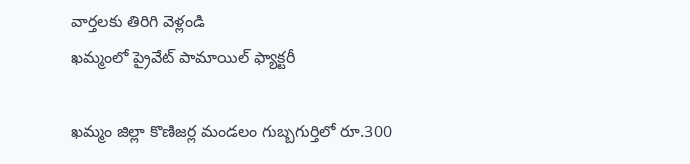వార్తలకు తిరిగి వెళ్లండి
ఖమ్మంలో ప్రైవేట్ పామాయిల్ ఫ్యాక్టరీ

ఖమ్మం జిల్లా కొణిజర్ల మండలం గుబ్బగుర్తిలో రూ.300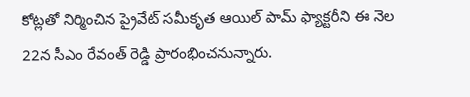కోట్లతో నిర్మించిన ప్రైవేట్ సమీకృత ఆయిల్ పామ్ ఫ్యాక్టరీని ఈ నెల 22న సీఎం రేవంత్ రెడ్డి ప్రారంభించనున్నారు.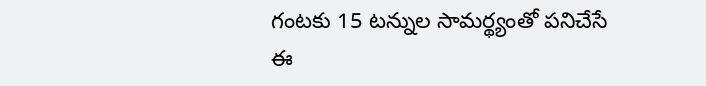గంటకు 15 టన్నుల సామర్థ్యంతో పనిచేసే ఈ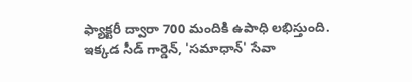ఫ్యాక్టరీ ద్వారా 700 మందికి ఉపాధి లభిస్తుంది. ఇక్కడ సీడ్ గార్డెన్, 'సమాధాన్' సేవా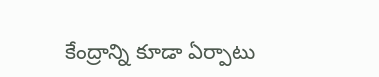కేంద్రాన్ని కూడా ఏర్పాటు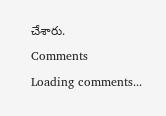చేశారు.
Comments
Loading comments...